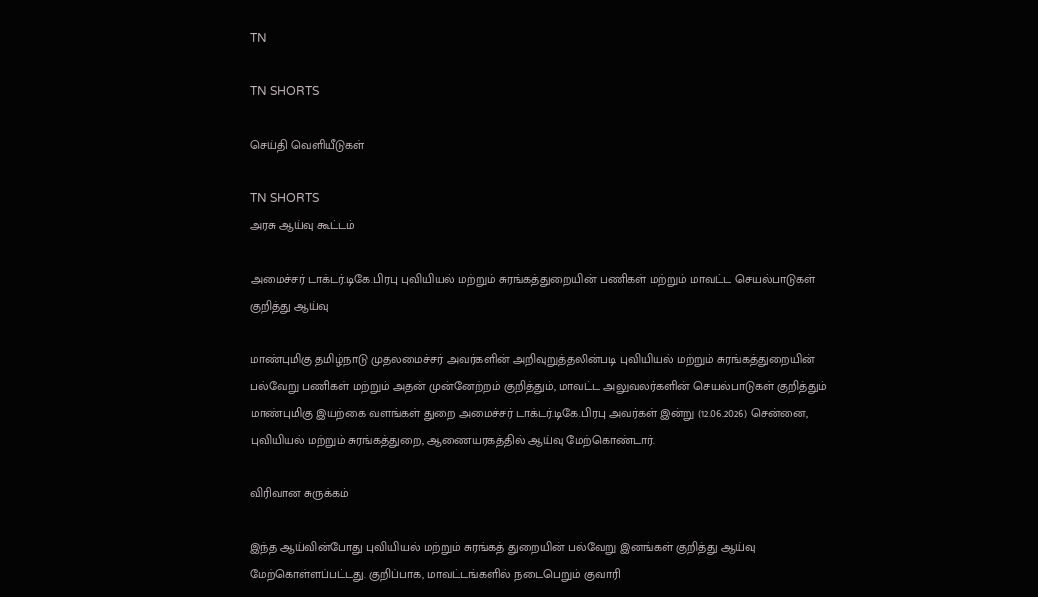TN

TN SHORTS

செய்தி வெளியீடுகள்

TN SHORTS
அரசு ஆய்வு கூட்டம்

அமைச்சர் டாக்டர்.டிகே.பிரபு புவியியல் மற்றும் சுரங்கத்துறையின் பணிகள் மற்றும் மாவட்ட செயல்பாடுகள் குறித்து ஆய்வு

மாண்புமிகு தமிழ்நாடு முதலமைச்சர் அவர்களின் அறிவுறுத்தலின்படி புவியியல் மற்றும் சுரங்கத்துறையின் பல்வேறு பணிகள் மற்றும் அதன் முன்னேற்றம் குறித்தும், மாவட்ட அலுவலர்களின் செயல்பாடுகள் குறித்தும் மாண்புமிகு இயற்கை வளங்கள் துறை அமைச்சர் டாக்டர்.டிகே.பிரபு அவர்கள் இன்று (12.06.2026) சென்னை, புவியியல் மற்றும் சுரங்கத்துறை, ஆணையரகத்தில் ஆய்வு மேற்கொண்டார்.

விரிவான சுருக்கம்

இந்த ஆய்வின்போது புவியியல் மற்றும் சுரங்கத் துறையின் பல்வேறு இனங்கள் குறித்து ஆய்வு மேற்கொள்ளப்பட்டது. குறிப்பாக, மாவட்டங்களில் நடைபெறும் குவாரி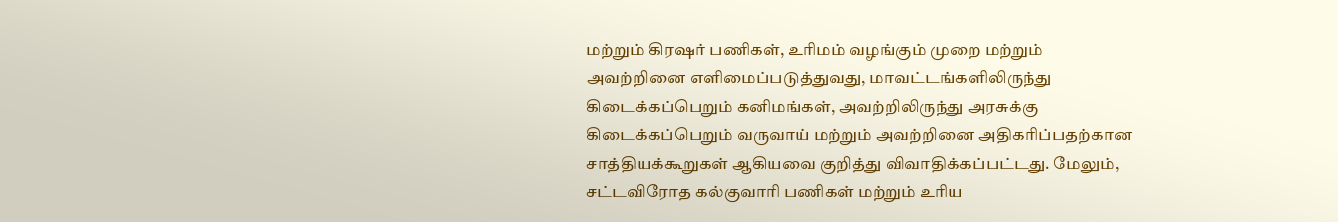மற்றும் கிரஷர் பணிகள், உரிமம் வழங்கும் முறை மற்றும் அவற்றினை எளிமைப்படுத்துவது, மாவட்டங்களிலிருந்து கிடைக்கப்பெறும் கனிமங்கள், அவற்றிலிருந்து அரசுக்கு கிடைக்கப்பெறும் வருவாய் மற்றும் அவற்றினை அதிகரிப்பதற்கான சாத்தியக்கூறுகள் ஆகியவை குறித்து விவாதிக்கப்பட்டது. மேலும், சட்டவிரோத கல்குவாரி பணிகள் மற்றும் உரிய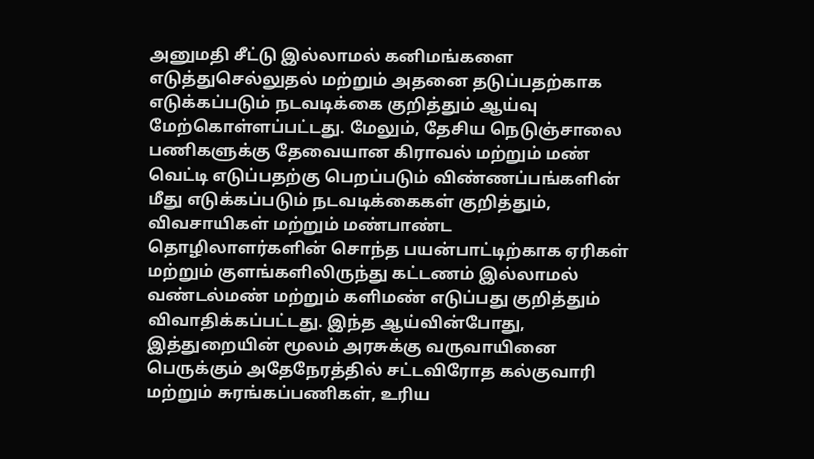அனுமதி சீட்டு இல்லாமல் கனிமங்களை எடுத்துசெல்லுதல் மற்றும் அதனை தடுப்பதற்காக எடுக்கப்படும் நடவடிக்கை குறித்தும் ஆய்வு மேற்கொள்ளப்பட்டது. மேலும், தேசிய நெடுஞ்சாலை பணிகளுக்கு தேவையான கிராவல் மற்றும் மண் வெட்டி எடுப்பதற்கு பெறப்படும் விண்ணப்பங்களின் மீது எடுக்கப்படும் நடவடிக்கைகள் குறித்தும், விவசாயிகள் மற்றும் மண்பாண்ட தொழிலாளர்களின் சொந்த பயன்பாட்டிற்காக ஏரிகள் மற்றும் குளங்களிலிருந்து கட்டணம் இல்லாமல் வண்டல்மண் மற்றும் களிமண் எடுப்பது குறித்தும் விவாதிக்கப்பட்டது. இந்த ஆய்வின்போது, இத்துறையின் மூலம் அரசுக்கு வருவாயினை பெருக்கும் அதேநேரத்தில் சட்டவிரோத கல்குவாரி மற்றும் சுரங்கப்பணிகள், உரிய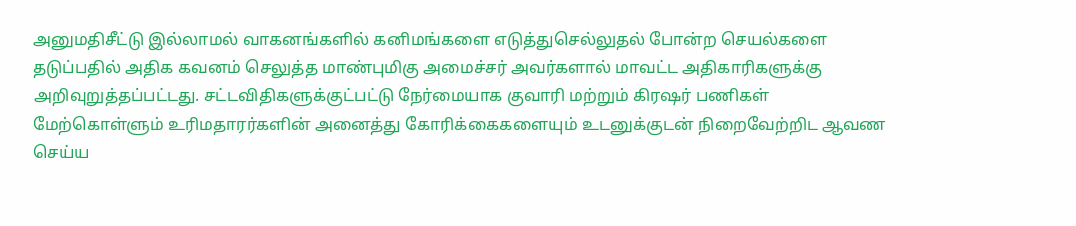அனுமதிசீட்டு இல்லாமல் வாகனங்களில் கனிமங்களை எடுத்துசெல்லுதல் போன்ற செயல்களை தடுப்பதில் அதிக கவனம் செலுத்த மாண்புமிகு அமைச்சர் அவர்களால் மாவட்ட அதிகாரிகளுக்கு அறிவுறுத்தப்பட்டது. சட்டவிதிகளுக்குட்பட்டு நேர்மையாக குவாரி மற்றும் கிரஷர் பணிகள் மேற்கொள்ளும் உரிமதாரர்களின் அனைத்து கோரிக்கைகளையும் உடனுக்குடன் நிறைவேற்றிட ஆவண செய்ய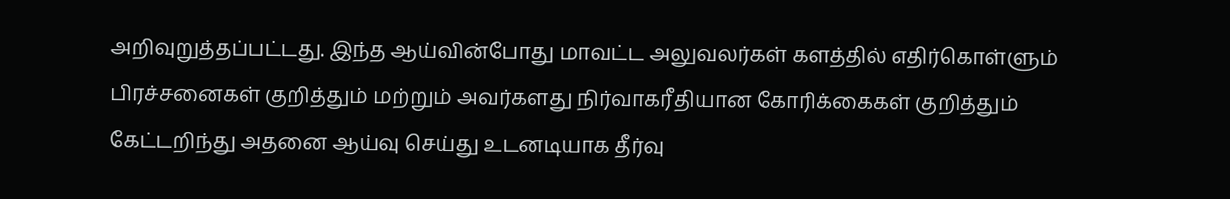அறிவுறுத்தப்பட்டது. இந்த ஆய்வின்போது மாவட்ட அலுவலர்கள் களத்தில் எதிர்கொள்ளும் பிரச்சனைகள் குறித்தும் மற்றும் அவர்களது நிர்வாகரீதியான கோரிக்கைகள் குறித்தும் கேட்டறிந்து அதனை ஆய்வு செய்து உடனடியாக தீர்வு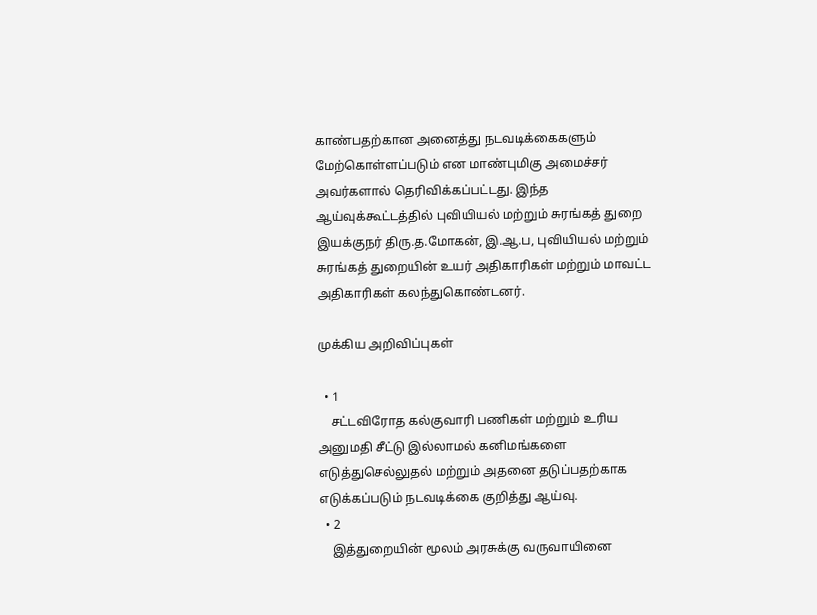காண்பதற்கான அனைத்து நடவடிக்கைகளும் மேற்கொள்ளப்படும் என மாண்புமிகு அமைச்சர் அவர்களால் தெரிவிக்கப்பட்டது. இந்த ஆய்வுக்கூட்டத்தில் புவியியல் மற்றும் சுரங்கத் துறை இயக்குநர் திரு.த.மோகன், இ.ஆ.ப, புவியியல் மற்றும் சுரங்கத் துறையின் உயர் அதிகாரிகள் மற்றும் மாவட்ட அதிகாரிகள் கலந்துகொண்டனர்.

முக்கிய அறிவிப்புகள்

  • 1
    சட்டவிரோத கல்குவாரி பணிகள் மற்றும் உரிய அனுமதி சீட்டு இல்லாமல் கனிமங்களை எடுத்துசெல்லுதல் மற்றும் அதனை தடுப்பதற்காக எடுக்கப்படும் நடவடிக்கை குறித்து ஆய்வு.
  • 2
    இத்துறையின் மூலம் அரசுக்கு வருவாயினை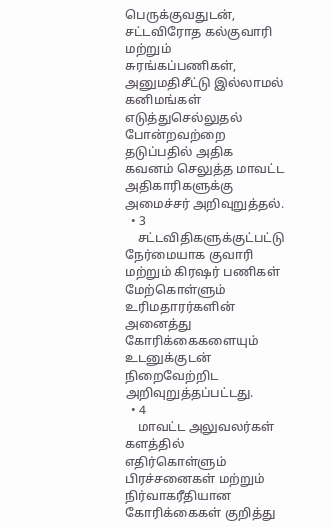பெருக்குவதுடன், சட்டவிரோத கல்குவாரி மற்றும் சுரங்கப்பணிகள், அனுமதிசீட்டு இல்லாமல் கனிமங்கள் எடுத்துசெல்லுதல் போன்றவற்றை தடுப்பதில் அதிக கவனம் செலுத்த மாவட்ட அதிகாரிகளுக்கு அமைச்சர் அறிவுறுத்தல்.
  • 3
    சட்டவிதிகளுக்குட்பட்டு நேர்மையாக குவாரி மற்றும் கிரஷர் பணிகள் மேற்கொள்ளும் உரிமதாரர்களின் அனைத்து கோரிக்கைகளையும் உடனுக்குடன் நிறைவேற்றிட அறிவுறுத்தப்பட்டது.
  • 4
    மாவட்ட அலுவலர்கள் களத்தில் எதிர்கொள்ளும் பிரச்சனைகள் மற்றும் நிர்வாகரீதியான கோரிக்கைகள் குறித்து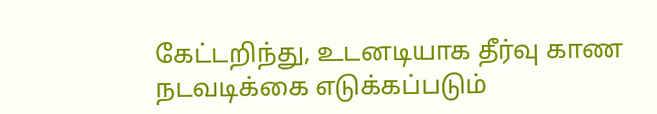கேட்டறிந்து, உடனடியாக தீர்வு காண நடவடிக்கை எடுக்கப்படும்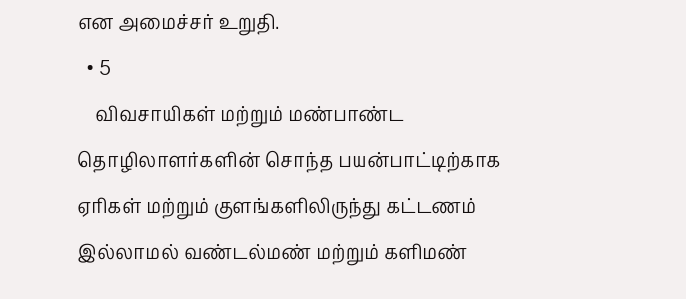என அமைச்சர் உறுதி.
  • 5
    விவசாயிகள் மற்றும் மண்பாண்ட தொழிலாளர்களின் சொந்த பயன்பாட்டிற்காக ஏரிகள் மற்றும் குளங்களிலிருந்து கட்டணம் இல்லாமல் வண்டல்மண் மற்றும் களிமண்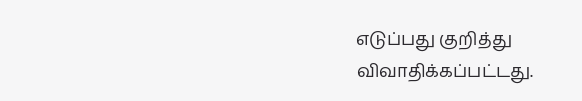எடுப்பது குறித்து விவாதிக்கப்பட்டது.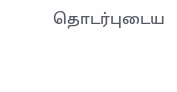தொடர்புடைய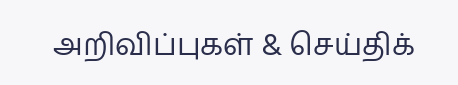அறிவிப்புகள் & செய்திக்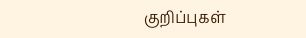குறிப்புகள்